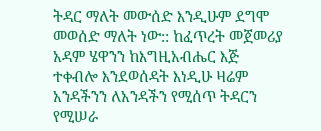ትዳር ማለት መውሰድ እንዲሁም ደግሞ መወሰድ ማለት ነው:: ከፈጥረት መጀመሪያ አዳም ሄዋንን ከእግዚአብሔር እጅ ተቀብሎ እንደወሰዳት እነዲሁ ዛሬም አንዳችንን ለአንዳችን የሚሰጥ ትዳርን የሚሠራ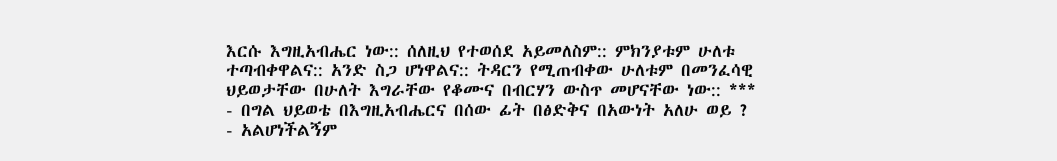እርሱ እግዚአብሔር ነው:: ሰለዚህ የተወሰደ አይመለስም:: ምክንያቱም ሁለቱ ተጣብቀዋልና:: አንድ ስጋ ሆነዋልና:: ትዳርን የሚጠብቀው ሁለቱም በመንፈሳዊ ህይወታቸው በሁለት እግራቸው የቆሙና በብርሃን ውስጥ መሆናቸው ነው:: *** - በግል ህይወቴ በእግዚአብሔርና በሰው ፊት በፅድቅና በአውነት አለሁ ወይ ? - አልሆነችልኝም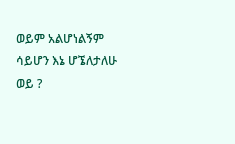ወይም አልሆነልኝም ሳይሆን እኔ ሆኜለታለሁ ወይ ?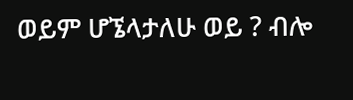ወይም ሆኜላታለሁ ወይ ? ብሎ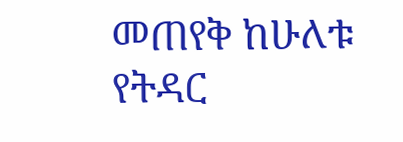መጠየቅ ከሁለቱ የትዳር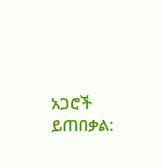አጋሮች ይጠበቃል: